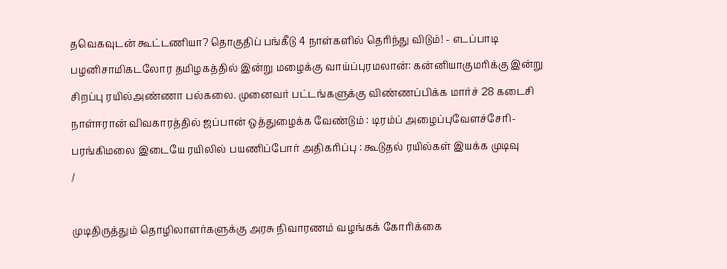தவெகவுடன் கூட்டணியா? தொகுதிப் பங்கீடு 4 நாள்களில் தெரிந்து விடும்! - எடப்பாடி பழனிசாமிகடலோர தமிழகத்தில் இன்று மழைக்கு வாய்ப்புரமலான்: கன்னியாகுமரிக்கு இன்று சிறப்பு ரயில்அண்ணா பல்கலை. முனைவர் பட்டங்களுக்கு விண்ணப்பிக்க மார்ச் 28 கடைசி நாள்ஈரான் விவகாரத்தில் ஜப்பான் ஒத்துழைக்க வேண்டும் : டிரம்ப் அழைப்புவேளச்சேரி-பரங்கிமலை இடையே ரயிலில் பயணிப்போர் அதிகரிப்பு : கூடுதல் ரயில்கள் இயக்க முடிவு
/

முடிதிருத்தும் தொழிலாளர்களுக்கு அரசு நிவாரணம் வழங்கக் கோரிக்கை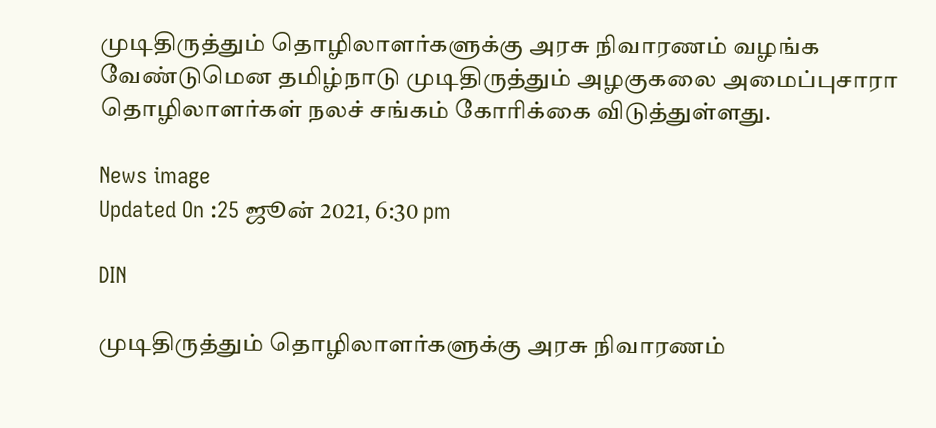முடிதிருத்தும் தொழிலாளர்களுக்கு அரசு நிவாரணம் வழங்க வேண்டுமென தமிழ்நாடு முடிதிருத்தும் அழகுகலை அமைப்புசாரா தொழிலாளர்கள் நலச் சங்கம் கோரிக்கை விடுத்துள்ளது.

News image
Updated On :25 ஜூன் 2021, 6:30 pm

DIN

முடிதிருத்தும் தொழிலாளர்களுக்கு அரசு நிவாரணம்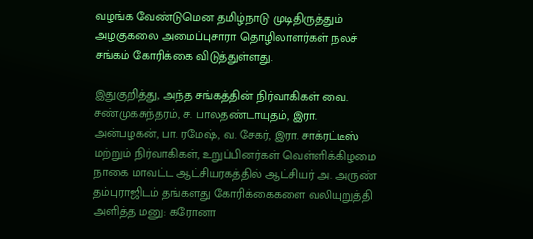வழங்க வேண்டுமென தமிழ்நாடு முடிதிருத்தும் அழகுகலை அமைப்புசாரா தொழிலாளர்கள் நலச் சங்கம் கோரிக்கை விடுத்துள்ளது.

இதுகுறித்து, அந்த சங்கத்தின் நிர்வாகிகள் வை. சண்முகசுந்தரம், ச. பாலதண்டாயுதம், இரா. அன்பழகன், பா. ரமேஷ், வ. சேகர், இரா. சாக்ரட்டீஸ் மற்றும் நிர்வாகிகள், உறுப்பினர்கள் வெள்ளிக்கிழமை நாகை மாவட்ட ஆட்சியரகத்தில் ஆட்சியர் அ. அருண் தம்புராஜிடம் தங்களது கோரிக்கைகளை வலியுறுத்தி அளித்த மனு: கரோனா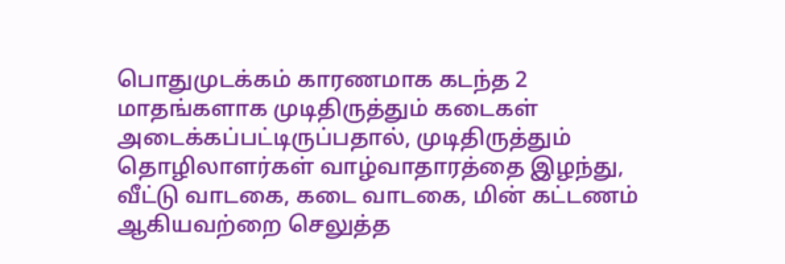பொதுமுடக்கம் காரணமாக கடந்த 2 மாதங்களாக முடிதிருத்தும் கடைகள் அடைக்கப்பட்டிருப்பதால், முடிதிருத்தும் தொழிலாளர்கள் வாழ்வாதாரத்தை இழந்து, வீட்டு வாடகை, கடை வாடகை, மின் கட்டணம் ஆகியவற்றை செலுத்த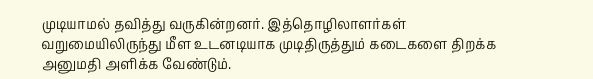முடியாமல் தவித்து வருகின்றனர். இத்தொழிலாளர்கள் வறுமையிலிருந்து மீள உடனடியாக முடிதிருத்தும் கடைகளை திறக்க அனுமதி அளிக்க வேண்டும்.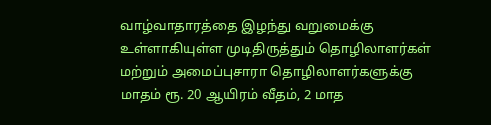வாழ்வாதாரத்தை இழந்து வறுமைக்கு உள்ளாகியுள்ள முடிதிருத்தும் தொழிலாளர்கள் மற்றும் அமைப்புசாரா தொழிலாளர்களுக்கு மாதம் ரூ. 20 ஆயிரம் வீதம், 2 மாத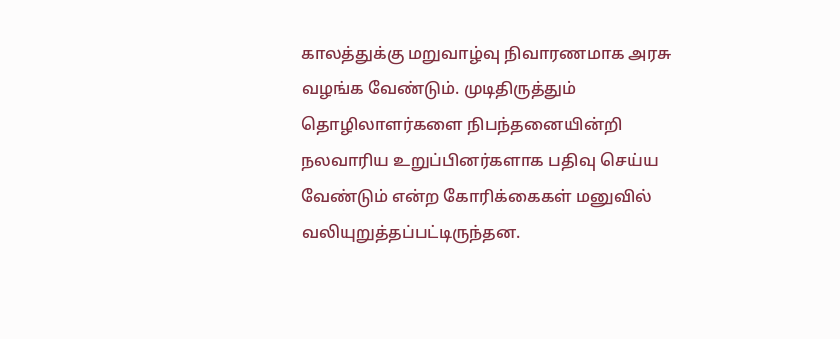காலத்துக்கு மறுவாழ்வு நிவாரணமாக அரசு வழங்க வேண்டும். முடிதிருத்தும் தொழிலாளர்களை நிபந்தனையின்றி நலவாரிய உறுப்பினர்களாக பதிவு செய்ய வேண்டும் என்ற கோரிக்கைகள் மனுவில் வலியுறுத்தப்பட்டிருந்தன.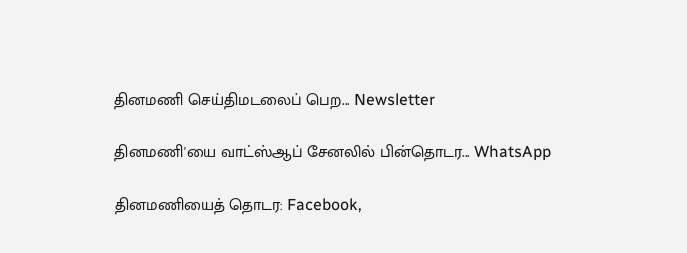தினமணி செய்திமடலைப் பெற... Newsletter

தினமணி'யை வாட்ஸ்ஆப் சேனலில் பின்தொடர... WhatsApp

தினமணியைத் தொடர: Facebook,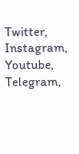Twitter, Instagram, Youtube, Telegram,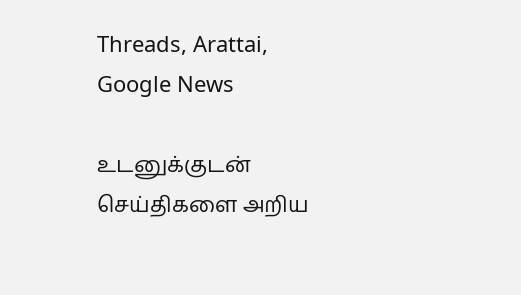Threads, Arattai, Google News

உடனுக்குடன் செய்திகளை அறிய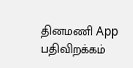தினமணி App பதிவிறக்கம்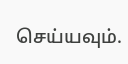செய்யவும்.